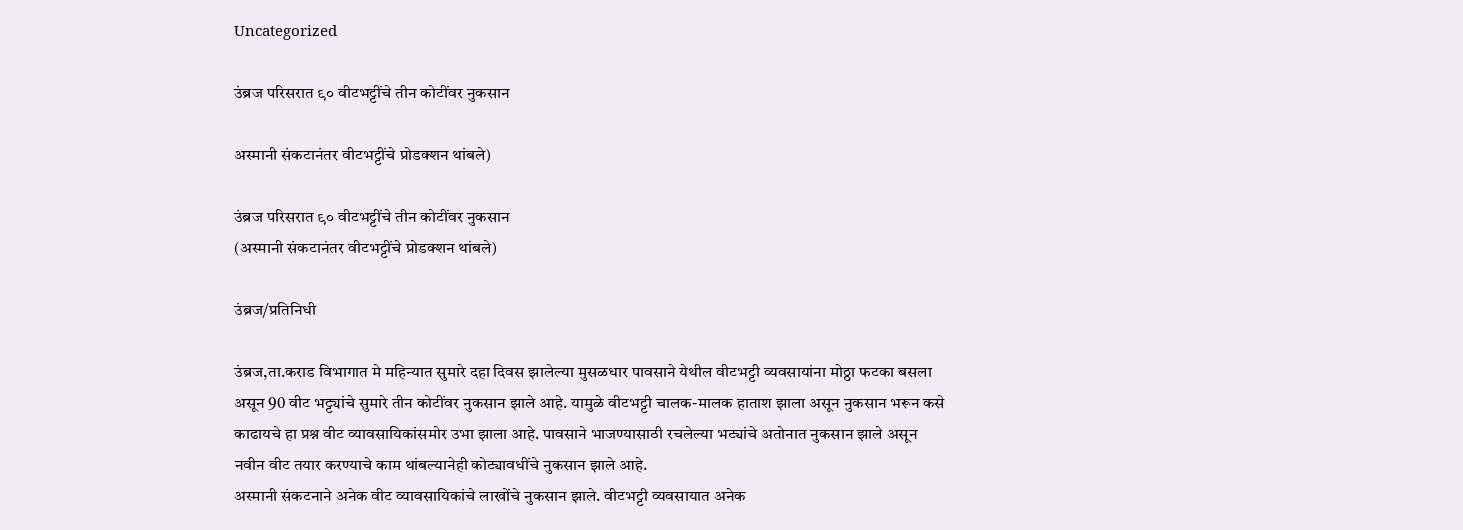Uncategorized

उंब्रज परिसरात ९० वीटभट्टींचे तीन कोटींवर नुकसान

अस्मानी संकटानंतर वीटभट्टींचे प्रोडक्शन थांबले)

उंब्रज परिसरात ९० वीटभट्टींचे तीन कोटींवर नुकसान
(अस्मानी संकटानंतर वीटभट्टींचे प्रोडक्शन थांबले)

उंब्रज/प्रतिनिधी

उंब्रज,ता.कराड विभागात मे महिन्यात सुमारे दहा दिवस झालेल्या मुसळधार पावसाने येथील वीटभट्टी व्यवसायांना मोठ्ठा फटका बसला असून 90 वीट भट्ट्यांचे सुमारे तीन कोटींवर नुकसान झाले आहे. यामुळे वीटभट्टी चालक-मालक हाताश झाला असून नुकसान भरून कसे काढायचे हा प्रश्न वीट व्यावसायिकांसमोर उभा झाला आहे. पावसाने भाजण्यासाठी रचलेल्या भट्यांचे अतोनात नुकसान झाले असून नवीन वीट तयार करण्याचे काम थांबल्यानेही कोट्यावधींचे नुकसान झाले आहे.
अस्मानी संकटनाने अनेक वीट व्यावसायिकांचे लाखोंचे नुकसान झाले. वीटभट्टी व्यवसायात अनेक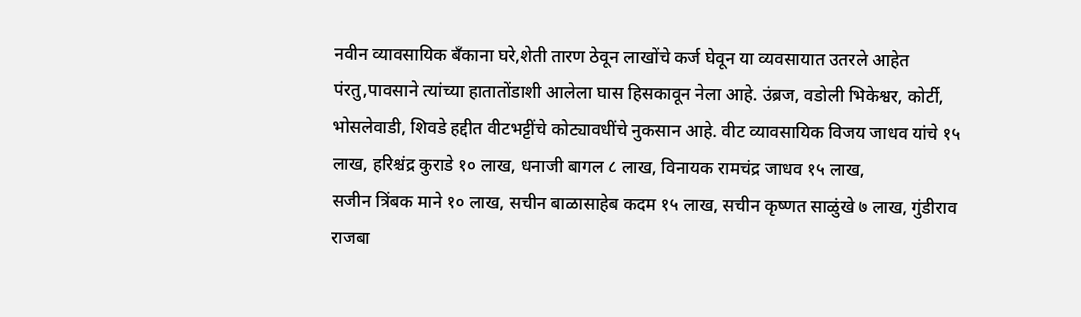नवीन व्यावसायिक बँकाना घरे,शेती तारण ठेवून लाखोंचे कर्ज घेवून या व्यवसायात उतरले आहेत पंरतु,पावसाने त्यांच्या हातातोंडाशी आलेला घास हिसकावून नेला आहे. उंब्रज, वडोली भिकेश्वर, कोर्टी, भोसलेवाडी, शिवडे हद्दीत वीटभट्टींचे कोट्यावधींचे नुकसान आहे. वीट व्यावसायिक विजय जाधव यांचे १५ लाख, हरिश्चंद्र कुराडे १० लाख, धनाजी बागल ८ लाख, विनायक रामचंद्र जाधव १५ लाख,
सजीन त्रिंबक माने १० लाख, सचीन बाळासाहेब कदम १५ लाख, सचीन कृष्णत साळुंखे ७ लाख, गुंडीराव राजबा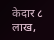केदार ८ लाख,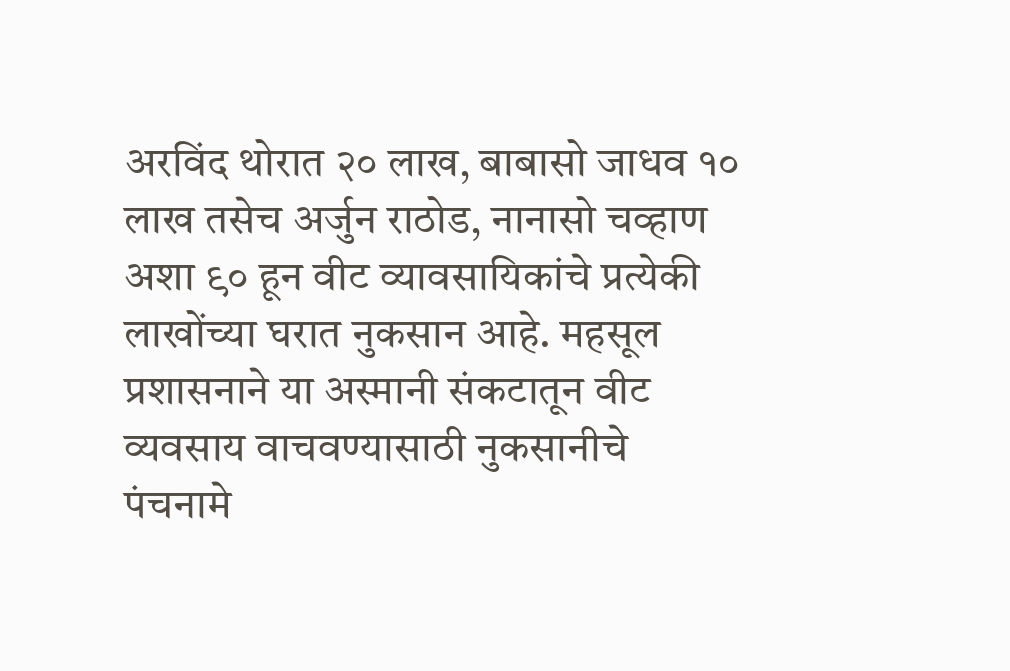अरविंद थोरात २० लाख, बाबासो जाधव १० लाख तसेच अर्जुन राठोड, नानासो चव्हाण अशा ९० हून वीट व्यावसायिकांचे प्रत्येकी लाखोंच्या घरात नुकसान आहे. महसूल प्रशासनाने या अस्मानी संकटातून वीट व्यवसाय वाचवण्यासाठी नुकसानीचे पंचनामे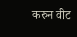करुन वीट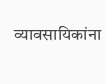व्यावसायिकांना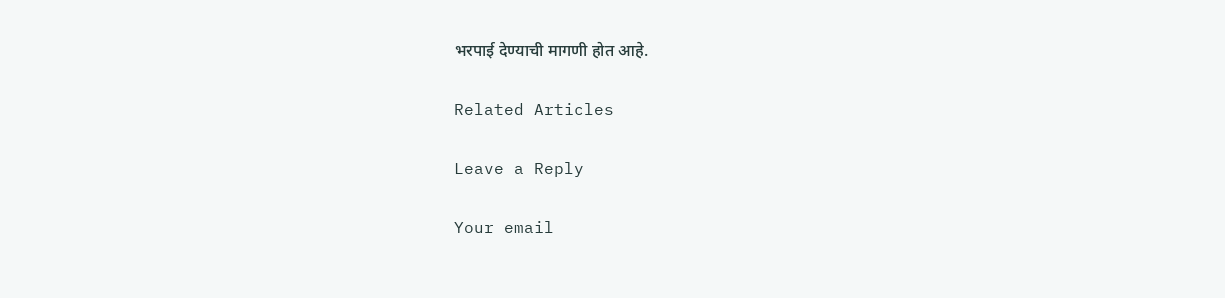भरपाई देण्याची मागणी होत आहे.

Related Articles

Leave a Reply

Your email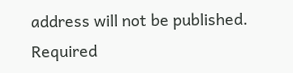address will not be published. Required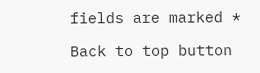fields are marked *

Back to top button